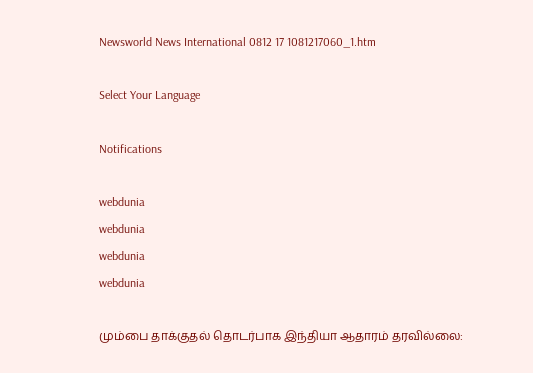Newsworld News International 0812 17 1081217060_1.htm

Select Your Language

Notifications

webdunia
webdunia
webdunia
webdunia

மும்பை தாக்குதல் தொடர்பாக இந்தியா ஆதாரம் தரவில்லை: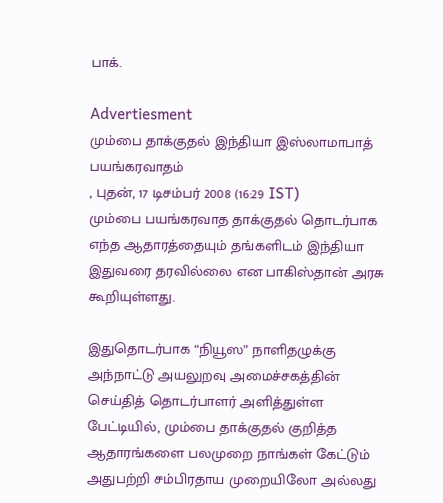பாக்.

Advertiesment
மும்பை தாக்குதல் இந்தியா இஸ்லாமாபாத் பயங்கரவாதம்
, புதன், 17 டிசம்பர் 2008 (16:29 IST)
மும்பை பயங்கரவாத தாக்குதல் தொடர்பாக எந்த ஆதாரத்தையும் தங்களிடம் இந்தியா இதுவரை தரவில்லை என பாகிஸ்தான் அரசு கூறியுள்ளது.

இதுதொடர்பாக “நியூஸ” நாளிதழுக்கு அந்நாட்டு அயலுறவு அமைச்சகத்தின் செய்தித் தொடர்பாளர் அளித்துள்ள பேட்டியில், மும்பை தாக்குதல் குறித்த ஆதாரங்களை பலமுறை நாங்கள் கேட்டும் அதுபற்றி சம்பிரதாய முறையிலோ அல்லது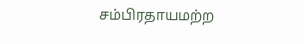சம்பிரதாயமற்ற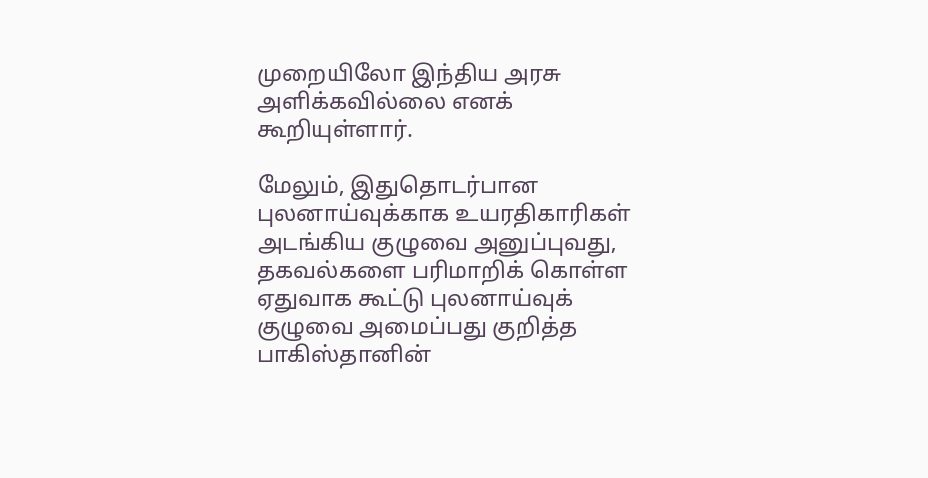முறையிலோ இந்திய அரசு அளிக்கவில்லை எனக் கூறியுள்ளார்.

மேலும், இதுதொடர்பான புலனாய்வுக்காக உயரதிகாரிகள் அடங்கிய குழுவை அனுப்புவது, தகவல்களை பரிமாறிக் கொள்ள ஏதுவாக கூட்டு புலனாய்வுக் குழுவை அமைப்பது குறித்த பாகிஸ்தானின்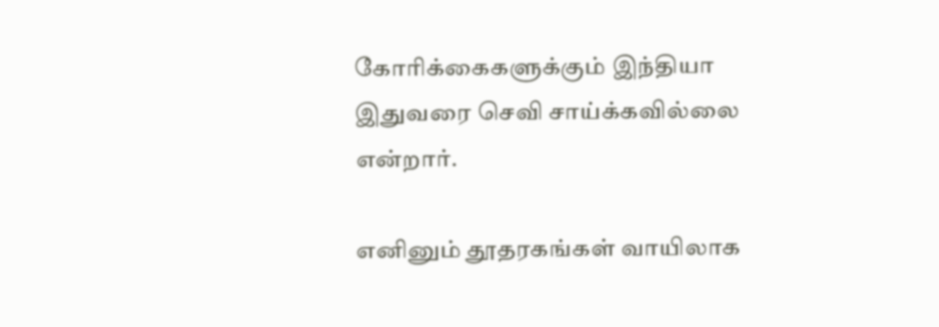கோரிக்கைகளுக்கும் இந்தியா இதுவரை செவி சாய்க்கவில்லை என்றார்.

எனினும் தூதரகங்கள் வாயிலாக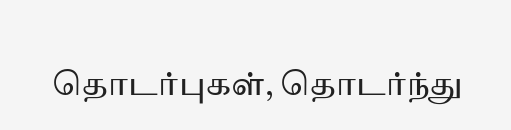தொடர்புகள், தொடர்ந்து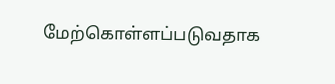மேற்கொள்ளப்படுவதாக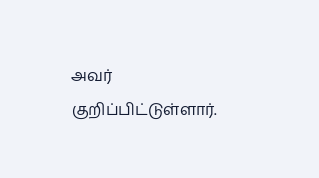அவர் குறிப்பிட்டுள்ளார்.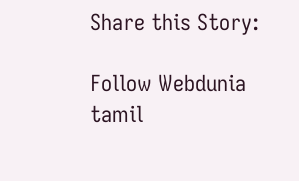Share this Story:

Follow Webdunia tamil